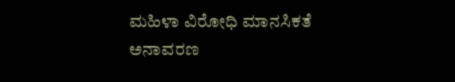ಮಹಿಳಾ ವಿರೋಧಿ ಮಾನಸಿಕತೆ ಅನಾವರಣ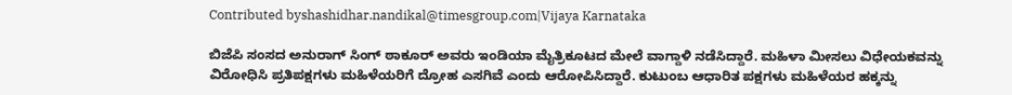Contributed byshashidhar.nandikal@timesgroup.com|Vijaya Karnataka

ಬಿಜೆಪಿ ಸಂಸದ ಅನುರಾಗ್‌ ಸಿಂಗ್‌ ಠಾಕೂರ್‌ ಅವರು ಇಂಡಿಯಾ ಮೈತ್ರಿಕೂಟದ ಮೇಲೆ ವಾಗ್ದಾಳಿ ನಡೆಸಿದ್ದಾರೆ. ಮಹಿಳಾ ಮೀಸಲು ವಿಧೇಯಕವನ್ನು ವಿರೋಧಿಸಿ ಪ್ರತಿಪಕ್ಷಗಳು ಮಹಿಳೆಯರಿಗೆ ದ್ರೋಹ ಎಸಗಿವೆ ಎಂದು ಆರೋಪಿಸಿದ್ದಾರೆ. ಕುಟುಂಬ ಆಧಾರಿತ ಪಕ್ಷಗಳು ಮಹಿಳೆಯರ ಹಕ್ಕನ್ನು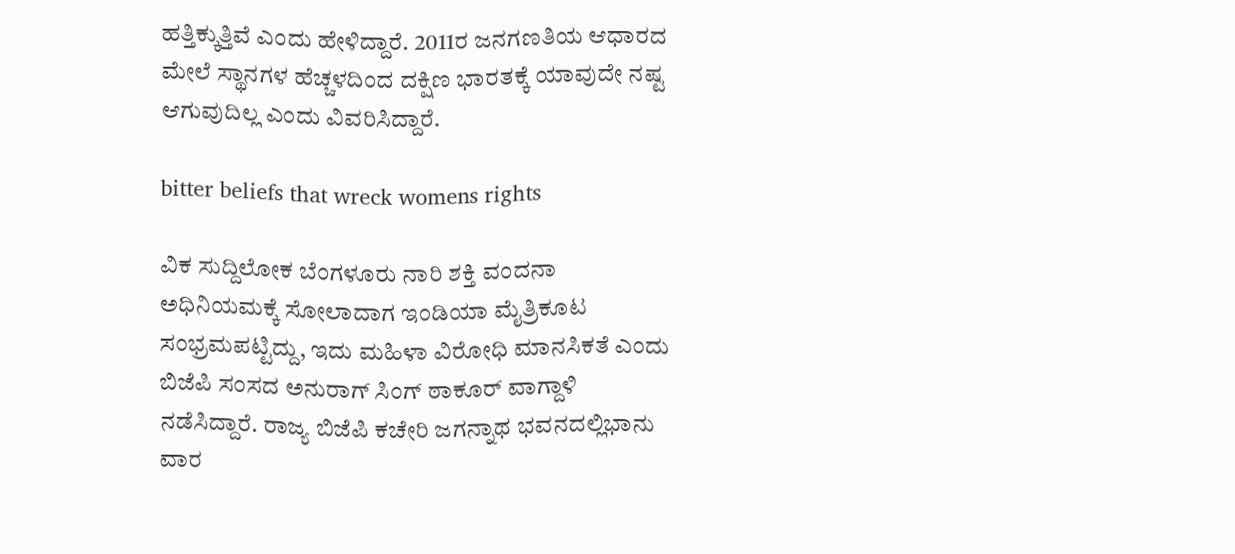ಹತ್ತಿಕ್ಕುತ್ತಿವೆ ಎಂದು ಹೇಳಿದ್ದಾರೆ. 2011ರ ಜನಗಣತಿಯ ಆಧಾರದ ಮೇಲೆ ಸ್ಥಾನಗಳ ಹೆಚ್ಚಳದಿಂದ ದಕ್ಷಿಣ ಭಾರತಕ್ಕೆ ಯಾವುದೇ ನಷ್ಟ ಆಗುವುದಿಲ್ಲ ಎಂದು ವಿವರಿಸಿದ್ದಾರೆ.

bitter beliefs that wreck womens rights

ವಿಕ ಸುದ್ದಿಲೋಕ ಬೆಂಗಳೂರು ನಾರಿ ಶಕ್ತಿ ವಂದನಾ ಅಧಿನಿಯಮಕ್ಕೆ ಸೋಲಾದಾಗ ಇಂಡಿಯಾ ಮೈತ್ರಿಕೂಟ ಸಂಭ್ರಮಪಟ್ಟಿದ್ದು, ಇದು ಮಹಿಳಾ ವಿರೋಧಿ ಮಾನಸಿಕತೆ ಎಂದು ಬಿಜೆಪಿ ಸಂಸದ ಅನುರಾಗ್ ಸಿಂಗ್ ಠಾಕೂರ್ ವಾಗ್ದಾಳಿ ನಡೆಸಿದ್ದಾರೆ. ರಾಜ್ಯ ಬಿಜೆಪಿ ಕಚೇರಿ ಜಗನ್ನಾಥ ಭವನದಲ್ಲಿಭಾನು ವಾರ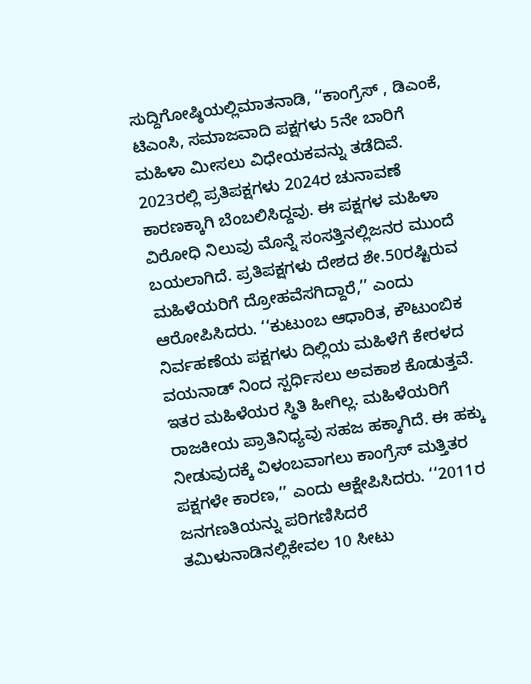ಸುದ್ದಿಗೋಷ್ಠಿಯಲ್ಲಿಮಾತನಾಡಿ, ‘‘ಕಾಂಗ್ರೆಸ್ , ಡಿಎಂಕೆ, ಟಿಎಂಸಿ, ಸಮಾಜವಾದಿ ಪಕ್ಷಗಳು 5ನೇ ಬಾರಿಗೆ ಮಹಿಳಾ ಮೀಸಲು ವಿಧೇಯಕವನ್ನು ತಡೆದಿವೆ. 2023ರಲ್ಲಿ ಪ್ರತಿಪಕ್ಷಗಳು 2024ರ ಚುನಾವಣೆ ಕಾರಣಕ್ಕಾಗಿ ಬೆಂಬಲಿಸಿದ್ದವು. ಈ ಪಕ್ಷಗಳ ಮಹಿಳಾ ವಿರೋಧಿ ನಿಲುವು ಮೊನ್ನೆ ಸಂಸತ್ತಿನಲ್ಲಿಜನರ ಮುಂದೆ ಬಯಲಾಗಿದೆ. ಪ್ರತಿಪಕ್ಷಗಳು ದೇಶದ ಶೇ.50ರಷ್ಟಿರುವ ಮಹಿಳೆಯರಿಗೆ ದ್ರೋಹವೆಸಗಿದ್ದಾರೆ,’’ ಎಂದು ಆರೋಪಿಸಿದರು. ‘‘ಕುಟುಂಬ ಆಧಾರಿತ, ಕೌಟುಂಬಿಕ ನಿರ್ವಹಣೆಯ ಪಕ್ಷಗಳು ದಿಲ್ಲಿಯ ಮಹಿಳೆಗೆ ಕೇರಳದ ವಯನಾಡ್ ನಿಂದ ಸ್ಪರ್ಧಿಸಲು ಅವಕಾಶ ಕೊಡುತ್ತವೆ. ಇತರ ಮಹಿಳೆಯರ ಸ್ಥಿತಿ ಹೀಗಿಲ್ಲ. ಮಹಿಳೆಯರಿಗೆ ರಾಜಕೀಯ ಪ್ರಾತಿನಿಧ್ಯವು ಸಹಜ ಹಕ್ಕಾಗಿದೆ. ಈ ಹಕ್ಕು ನೀಡುವುದಕ್ಕೆ ವಿಳಂಬವಾಗಲು ಕಾಂಗ್ರೆಸ್ ಮತ್ತಿತರ ಪಕ್ಷಗಳೇ ಕಾರಣ,’’ ಎಂದು ಆಕ್ಷೇಪಿಸಿದರು. ‘‘2011ರ ಜನಗಣತಿಯನ್ನು ಪರಿಗಣಿಸಿದರೆ ತಮಿಳುನಾಡಿನಲ್ಲಿಕೇವಲ 10 ಸೀಟು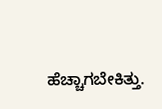ಹೆಚ್ಚಾಗಬೇಕಿತ್ತು.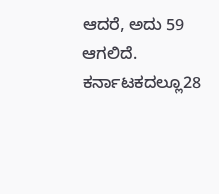ಆದರೆ, ಅದು 59 ಆಗಲಿದೆ. ಕರ್ನಾಟಕದಲ್ಲೂ28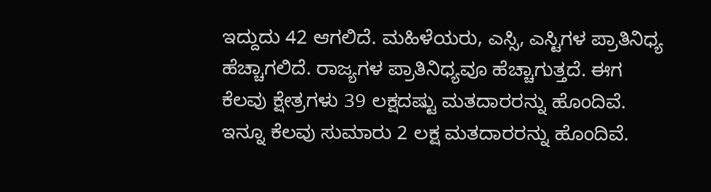ಇದ್ದುದು 42 ಆಗಲಿದೆ. ಮಹಿಳೆಯರು, ಎಸ್ಸಿ, ಎಸ್ಟಿಗಳ ಪ್ರಾತಿನಿಧ್ಯ ಹೆಚ್ಚಾಗಲಿದೆ. ರಾಜ್ಯಗಳ ಪ್ರಾತಿನಿಧ್ಯವೂ ಹೆಚ್ಚಾಗುತ್ತದೆ. ಈಗ ಕೆಲವು ಕ್ಷೇತ್ರಗಳು 39 ಲಕ್ಷದಷ್ಟು ಮತದಾರರನ್ನು ಹೊಂದಿವೆ. ಇನ್ನೂ ಕೆಲವು ಸುಮಾರು 2 ಲಕ್ಷ ಮತದಾರರನ್ನು ಹೊಂದಿವೆ.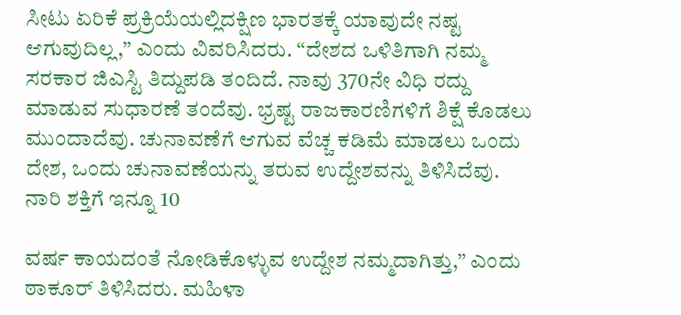ಸೀಟು ಏರಿಕೆ ಪ್ರಕ್ರಿಯೆಯಲ್ಲಿದಕ್ಷಿಣ ಭಾರತಕ್ಕೆ ಯಾವುದೇ ನಷ್ಟ ಆಗುವುದಿಲ್ಲ,’’ ಎಂದು ವಿವರಿಸಿದರು. ‘‘ದೇಶದ ಒಳಿತಿಗಾಗಿ ನಮ್ಮ ಸರಕಾರ ಜಿಎಸ್ಟಿ ತಿದ್ದುಪಡಿ ತಂದಿದೆ. ನಾವು 370ನೇ ವಿಧಿ ರದ್ದು ಮಾಡುವ ಸುಧಾರಣೆ ತಂದೆವು. ಭ್ರಷ್ಟ ರಾಜಕಾರಣಿಗಳಿಗೆ ಶಿಕ್ಷೆ ಕೊಡಲು ಮುಂದಾದೆವು. ಚುನಾವಣೆಗೆ ಆಗುವ ವೆಚ್ಚ ಕಡಿಮೆ ಮಾಡಲು ಒಂದು ದೇಶ, ಒಂದು ಚುನಾವಣೆಯನ್ನು ತರುವ ಉದ್ದೇಶವನ್ನು ತಿಳಿಸಿದೆವು. ನಾರಿ ಶಕ್ತಿಗೆ ಇನ್ನೂ 10

ವರ್ಷ ಕಾಯದಂತೆ ನೋಡಿಕೊಳ್ಳುವ ಉದ್ದೇಶ ನಮ್ಮದಾಗಿತ್ತು,’’ ಎಂದು ಠಾಕೂರ್ ತಿಳಿಸಿದರು. ಮಹಿಳಾ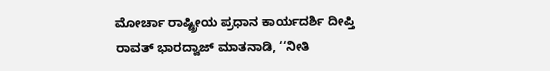ಮೋರ್ಚಾ ರಾಷ್ಟ್ರೀಯ ಪ್ರಧಾನ ಕಾರ್ಯದರ್ಶಿ ದೀಪ್ತಿ ರಾವತ್ ಭಾರದ್ವಾಜ್ ಮಾತನಾಡಿ, ‘‘ನೀತಿ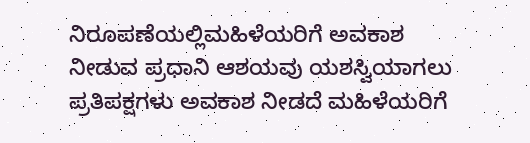ನಿರೂಪಣೆಯಲ್ಲಿಮಹಿಳೆಯರಿಗೆ ಅವಕಾಶ ನೀಡುವ ಪ್ರಧಾನಿ ಆಶಯವು ಯಶಸ್ವಿಯಾಗಲು ಪ್ರತಿಪಕ್ಷಗಳು ಅವಕಾಶ ನೀಡದೆ ಮಹಿಳೆಯರಿಗೆ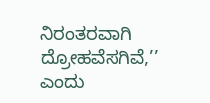ನಿರಂತರವಾಗಿ ದ್ರೋಹವೆಸಗಿವೆ,’’ ಎಂದು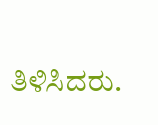ತಿಳಿಸಿದರು.